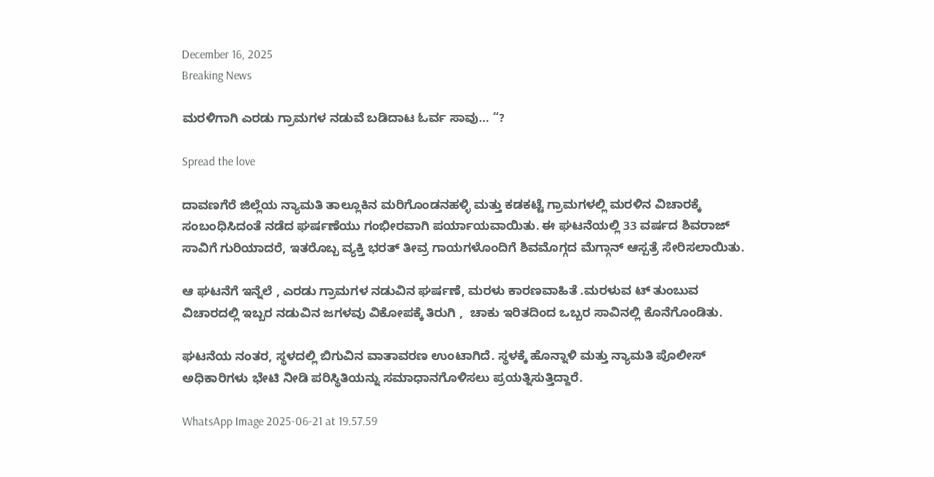December 16, 2025
Breaking News

ಮರಳಿಗಾಗಿ ಎರಡು ಗ್ರಾಮಗಳ ನಡುವೆ ಬಡಿದಾಟ ಓರ್ವ ಸಾವು… “?

Spread the love

ದಾವಣಗೆರೆ ಜಿಲ್ಲೆಯ ನ್ಯಾಮತಿ ತಾಲ್ಲೂಕಿನ ಮರಿಗೊಂಡನಹಳ್ಳಿ ಮತ್ತು ಕಡಕಟ್ಟೆ ಗ್ರಾಮಗಳಲ್ಲಿ ಮರಳಿನ ವಿಚಾರಕ್ಕೆ ಸಂಬಂಧಿಸಿದಂತೆ ನಡೆದ ಘರ್ಷಣೆಯು ಗಂಭೀರವಾಗಿ ಪರ್ಯಾಯವಾಯಿತು. ಈ ಘಟನೆಯಲ್ಲಿ 33 ವರ್ಷದ ಶಿವರಾಜ್ ಸಾವಿಗೆ ಗುರಿಯಾದರೆ, ಇತರೊಬ್ಬ ವ್ಯಕ್ತಿ ಭರತ್ ತೀವ್ರ ಗಾಯಗಳೊಂದಿಗೆ ಶಿವಮೊಗ್ಗದ ಮೆಗ್ಗಾನ್ ಆಸ್ಪತ್ರೆ ಸೇರಿಸಲಾಯಿತು.

ಆ ಘಟನೆಗೆ ಇನ್ನೆಲೆ , ಎರಡು ಗ್ರಾಮಗಳ ನಡುವಿನ ಘರ್ಷಣೆ, ಮರಳು ಕಾರಣವಾಹಿತೆ .ಮರಳುವ ಟ್ ತುಂಬುವ ವಿಚಾರದಲ್ಲಿ ಇಬ್ಬರ ನಡುವಿನ ಜಗಳವು ವಿಕೋಪಕ್ಕೆ ತಿರುಗಿ ,  ಚಾಕು ಇರಿತದಿಂದ ಒಬ್ಬರ ಸಾವಿನಲ್ಲಿ ಕೊನೆಗೊಂಡಿತು.

ಘಟನೆಯ ನಂತರ, ಸ್ಥಳದಲ್ಲಿ ಬಿಗುವಿನ ವಾತಾವರಣ ಉಂಟಾಗಿದೆ. ಸ್ಥಳಕ್ಕೆ ಹೊನ್ನಾಳಿ ಮತ್ತು ನ್ಯಾಮತಿ ಪೊಲೀಸ್ ಅಧಿಕಾರಿಗಳು ಭೇಟಿ ನೀಡಿ ಪರಿಸ್ಥಿತಿಯನ್ನು ಸಮಾಧಾನಗೊಳಿಸಲು ಪ್ರಯತ್ನಿಸುತ್ತಿದ್ದಾರೆ.

WhatsApp Image 2025-06-21 at 19.57.59